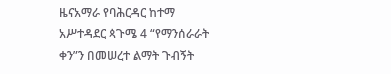ዜናአማራ የባሕርዳር ከተማ አሥተዳደር ጳጉሜ 4 “የማንሰራራት ቀን”ን በመሠረተ ልማት ጉብኝት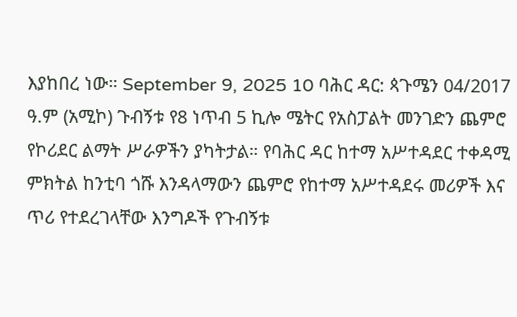እያከበረ ነው። September 9, 2025 10 ባሕር ዳር: ጳጉሜን 04/2017 ዓ.ም (አሚኮ) ጉብኝቱ የ8 ነጥብ 5 ኪሎ ሜትር የአስፓልት መንገድን ጨምሮ የኮሪደር ልማት ሥራዎችን ያካትታል። የባሕር ዳር ከተማ አሥተዳደር ተቀዳሚ ምክትል ከንቲባ ጎሹ እንዳላማውን ጨምሮ የከተማ አሥተዳደሩ መሪዎች እና ጥሪ የተደረገላቸው እንግዶች የጉብኝቱ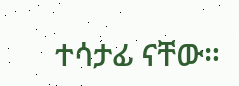ተሳታፊ ናቸው።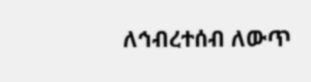ለኅብረተሰብ ለውጥ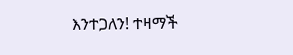እንተጋለን! ተዛማች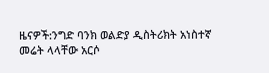ዜናዎች:ንግድ ባንክ ወልድያ ዲስትሪክት አነስተኛ መሬት ላላቸው አርሶ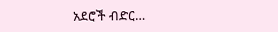አደሮች ብድር…